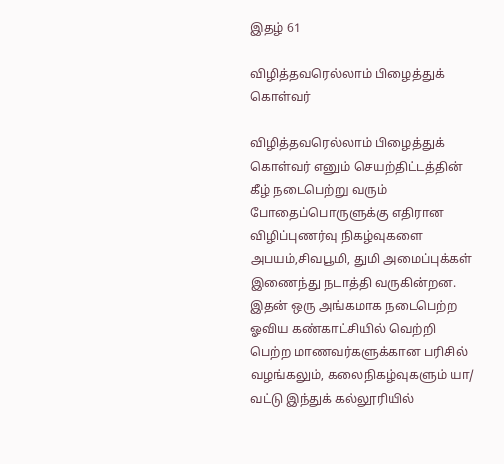இதழ் 61

விழித்தவரெல்லாம் பிழைத்துக் கொள்வர்

விழித்தவரெல்லாம் பிழைத்துக் கொள்வர் எனும் செயற்திட்டத்தின் கீழ் நடைபெற்று வரும் போதைப்பொருளுக்கு எதிரான விழிப்புணர்வு நிகழ்வுகளை அபயம்,சிவபூமி, துமி அமைப்புக்கள் இணைந்து நடாத்தி வருகின்றன. இதன் ஒரு அங்கமாக நடைபெற்ற ஓவிய கண்காட்சியில் வெற்றி பெற்ற மாணவர்களுக்கான பரிசில் வழங்கலும், கலைநிகழ்வுகளும் யா/ வட்டு இந்துக் கல்லூரியில்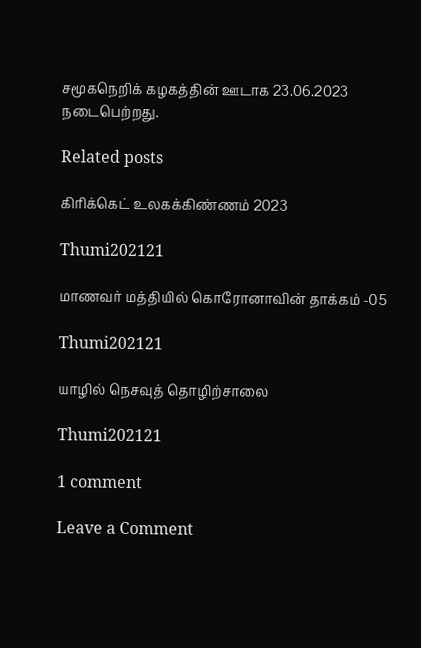சமூகநெறிக் கழகத்தின் ஊடாக 23.06.2023 நடைபெற்றது.

Related posts

கிரிக்கெட் உலகக்கிண்ணம் 2023

Thumi202121

மாணவர் மத்தியில் கொரோனாவின் தாக்கம் -05

Thumi202121

யாழில் நெசவுத் தொழிற்சாலை

Thumi202121

1 comment

Leave a Comment